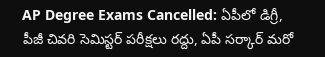AP Degree Exams Cancelled: ఏపీలో డిగ్రీ, పీజీ చివరి సెమిస్టర్ పరీక్షలు రద్దు, ఏపీ సర్కార్ మరో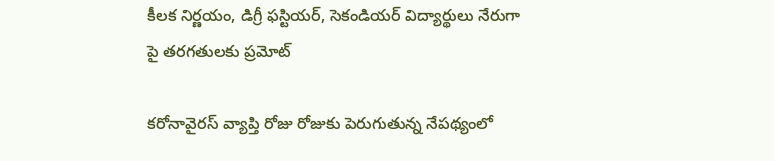కీలక నిర్ణయం, డిగ్రీ ఫస్టియర్, సెకండియర్ విద్యార్థులు నేరుగా పై తరగతులకు ప్రమోట్

కరోనావైరస్‌ వ్యాప్తి రోజు రోజుకు పెరుగుతున్న నేపథ్యంలో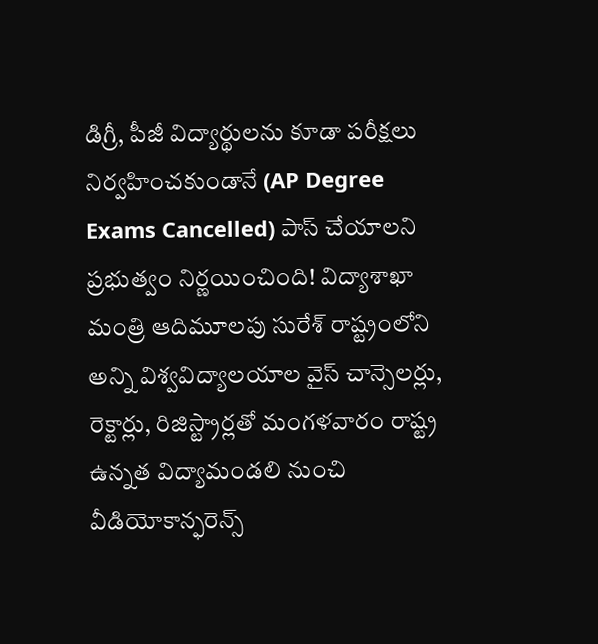డిగ్రీ, పీజీ విద్యార్థులను కూడా పరీక్షలు నిర్వహించకుండానే (AP Degree Exams Cancelled) పాస్‌ చేయాలని ప్రభుత్వం నిర్ణయించింది! విద్యాశాఖా మంత్రి ఆదిమూలపు సురేశ్‌ రాష్ట్రంలోని అన్ని విశ్వవిద్యాలయాల వైస్‌ చాన్సెలర్లు, రెక్టార్లు, రిజిస్ట్రార్లతో మంగళవారం రాష్ట్ర ఉన్నత విద్యామండలి నుంచి వీడియోకాన్ఫరెన్స్‌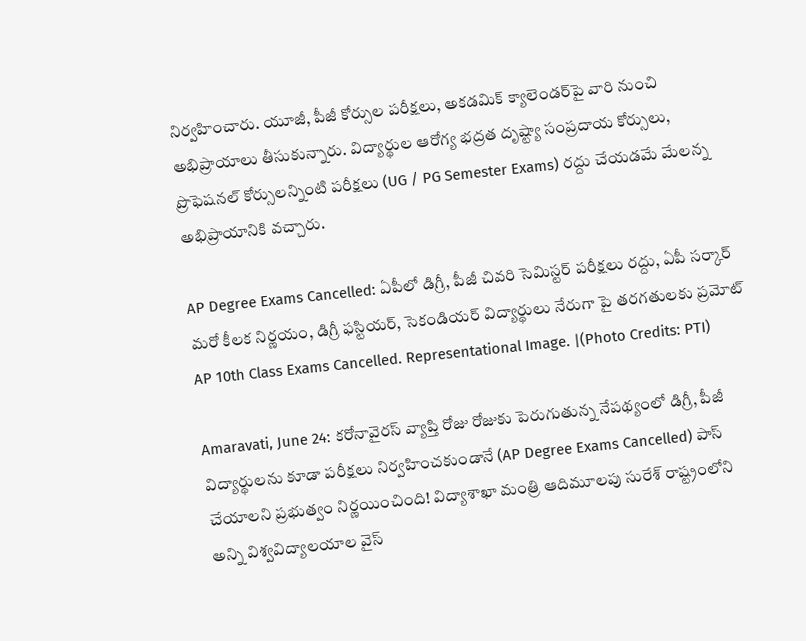నిర్వహించారు. యూజీ, పీజీ కోర్సుల పరీక్షలు, అకడమిక్‌ క్యాలెండర్‌పై వారి నుంచి అభిప్రాయాలు తీసుకున్నారు. విద్యార్థుల ఆరోగ్య భద్రత దృష్ట్యా సంప్రదాయ కోర్సులు, ప్రొఫెషనల్‌ కోర్సులన్నింటి పరీక్షలు (UG / PG Semester Exams) రద్దు చేయడమే మేలన్న అభిప్రాయానికి వచ్చారు.

AP Degree Exams Cancelled: ఏపీలో డిగ్రీ, పీజీ చివరి సెమిస్టర్ పరీక్షలు రద్దు, ఏపీ సర్కార్ మరో కీలక నిర్ణయం, డిగ్రీ ఫస్టియర్, సెకండియర్ విద్యార్థులు నేరుగా పై తరగతులకు ప్రమోట్
AP 10th Class Exams Cancelled. Representational Image. |(Photo Credits: PTI)

Amaravati, June 24: కరోనావైరస్‌ వ్యాప్తి రోజు రోజుకు పెరుగుతున్న నేపథ్యంలో డిగ్రీ, పీజీ విద్యార్థులను కూడా పరీక్షలు నిర్వహించకుండానే (AP Degree Exams Cancelled) పాస్‌ చేయాలని ప్రభుత్వం నిర్ణయించింది! విద్యాశాఖా మంత్రి ఆదిమూలపు సురేశ్‌ రాష్ట్రంలోని అన్ని విశ్వవిద్యాలయాల వైస్‌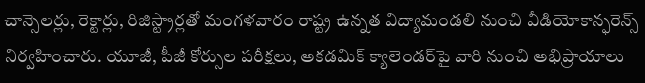చాన్సెలర్లు, రెక్టార్లు, రిజిస్ట్రార్లతో మంగళవారం రాష్ట్ర ఉన్నత విద్యామండలి నుంచి వీడియోకాన్ఫరెన్స్‌ నిర్వహించారు. యూజీ, పీజీ కోర్సుల పరీక్షలు, అకడమిక్‌ క్యాలెండర్‌పై వారి నుంచి అభిప్రాయాలు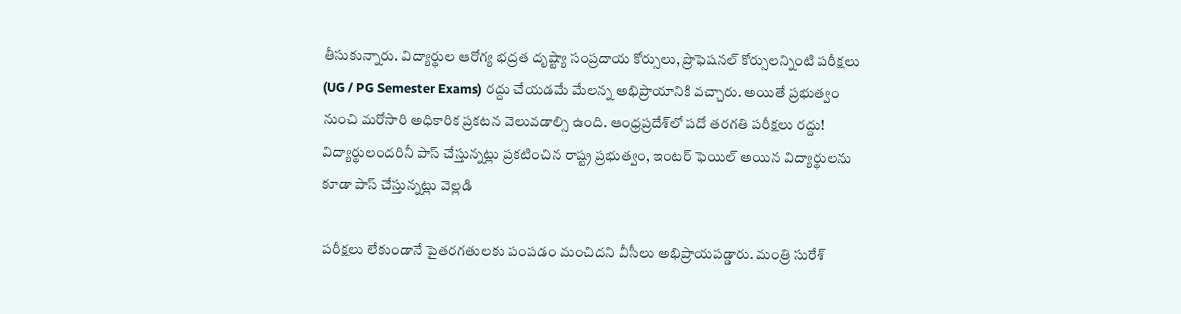తీసుకున్నారు. విద్యార్థుల ఆరోగ్య భద్రత దృష్ట్యా సంప్రదాయ కోర్సులు, ప్రొఫెషనల్‌ కోర్సులన్నింటి పరీక్షలు (UG / PG Semester Exams) రద్దు చేయడమే మేలన్న అభిప్రాయానికి వచ్చారు. అయితే ప్రభుత్వం నుంచి మరోసారి అధికారిక ప్రకటన వెలువడాల్సి ఉంది. ఆంధ్రప్రదేశ్‌లో పదో తరగతి పరీక్షలు రద్దు! విద్యార్థులందరినీ పాస్ చేస్తున్నట్లు ప్రకటించిన రాష్ట్ర ప్రభుత్వం, ఇంటర్ ఫెయిల్ అయిన విద్యార్థులను కూడా పాస్ చేస్తున్నట్లు వెల్లడి

పరీక్షలు లేకుండానే పైతరగతులకు పంపడం మంచిదని వీసీలు అభిప్రాయపడ్డారు. మంత్రి సురేశ్‌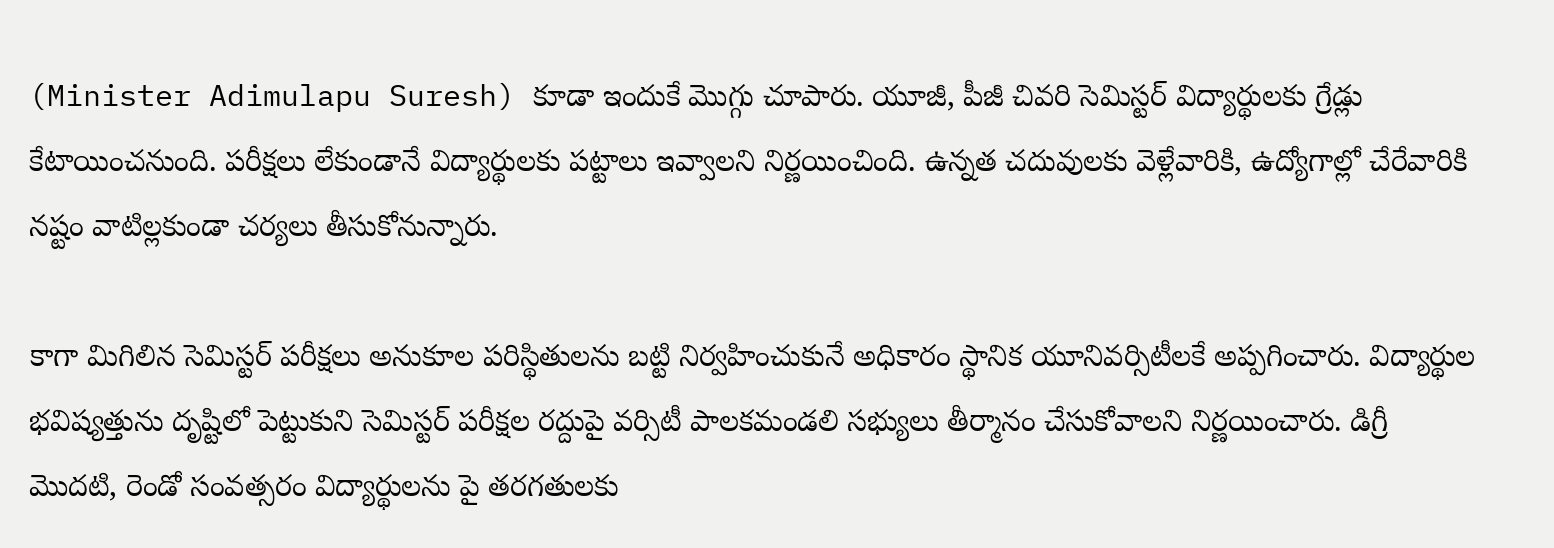(Minister Adimulapu Suresh) కూడా ఇందుకే మొగ్గు చూపారు. యూజీ, పీజీ చివరి సెమిస్టర్‌ విద్యార్థులకు గ్రేడ్లు కేటాయించనుంది. పరీక్షలు లేకుండానే విద్యార్థులకు పట్టాలు ఇవ్వాలని నిర్ణయించింది. ఉన్నత చదువులకు వెళ్లేవారికి, ఉద్యోగాల్లో చేరేవారికి నష్టం వాటిల్లకుండా చర్యలు తీసుకోనున్నారు.

కాగా మిగిలిన సెమిస్టర్‌ పరీక్షలు అనుకూల పరిస్థితులను బట్టి నిర్వహించుకునే అధికారం స్థానిక యూనివర్సిటీలకే అప్పగించారు. విద్యార్థుల భవిష్యత్తును దృష్టిలో పెట్టుకుని సెమిస్టర్‌ పరీక్షల రద్దుపై వర్సిటీ పాలకమండలి సభ్యులు తీర్మానం చేసుకోవాలని నిర్ణయించారు. డిగ్రీ మొదటి, రెండో సంవత్సరం విద్యార్థులను పై తరగతులకు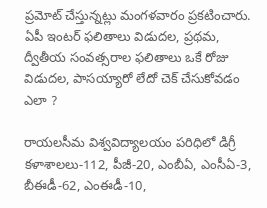ప్రమోట్‌ చేస్తున్నట్లు మంగళవారం ప్రకటించారు. ఏపీ ఇంటర్ ఫలితాలు విడుదల, ప్రథమ, ద్వీతీయ సంవత్సరాల ఫలితాలు ఒకే రోజు విడుదల, పాసయ్యారో లేదో చెక్ చేసుకోవడం ఎలా ?

రాయలసీమ విశ్వవిద్యాలయం పరిధిలో డిగ్రీ కళాశాలలు-112, పీజీ-20, ఎంబీఏ, ఎంసీఏ-3, బీఈడీ-62, ఎంఈడీ-10,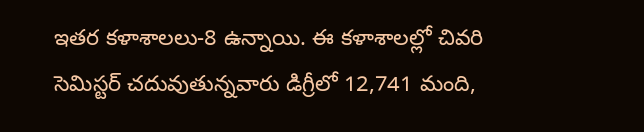ఇతర కళాశాలలు-8 ఉన్నాయి. ఈ కళాశాలల్లో చివరి సెమిస్టర్‌ చదువుతున్నవారు డిగ్రీలో 12,741 మంది,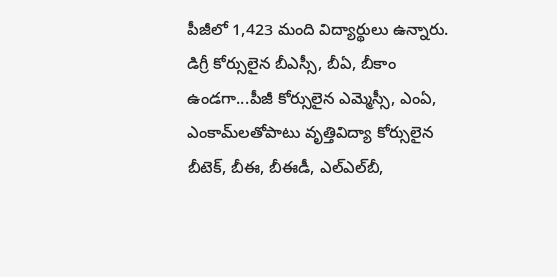పీజీలో 1,423 మంది విద్యార్థులు ఉన్నారు. డిగ్రీ కోర్సులైన బీఎస్సీ, బీఏ, బీకాం ఉండగా...పీజీ కోర్సులైన ఎమ్మెస్సీ, ఎంఏ, ఎంకామ్‌లతోపాటు వృత్తివిద్యా కోర్సులైన బీటెక్‌, బీఈ, బీఈడీ, ఎల్‌ఎల్‌బీ,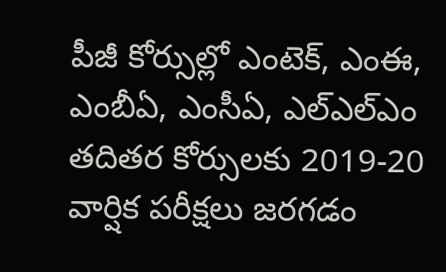పీజీ కోర్సుల్లో ఎంటెక్‌, ఎంఈ, ఎంబీఏ, ఎంసీఏ, ఎల్‌ఎల్‌ఎం తదితర కోర్సులకు 2019-20 వార్షిక పరీక్షలు జరగడం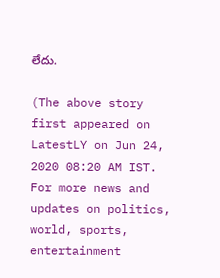లేదు.

(The above story first appeared on LatestLY on Jun 24, 2020 08:20 AM IST. For more news and updates on politics, world, sports, entertainment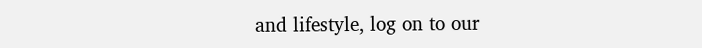and lifestyle, log on to our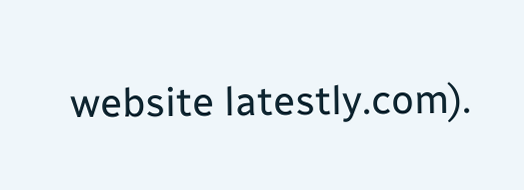website latestly.com).